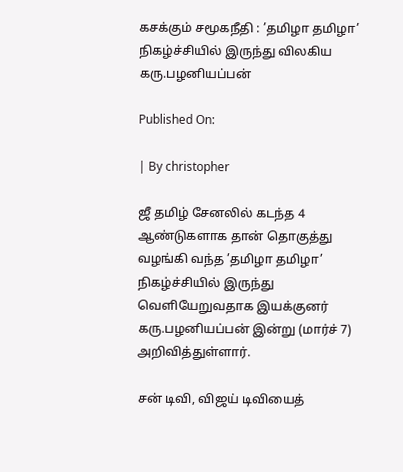கசக்கும் சமூகநீதி : ’தமிழா தமிழா’ நிகழ்ச்சியில் இருந்து விலகிய கரு.பழனியப்பன்

Published On:

| By christopher

ஜீ தமிழ் சேனலில் கடந்த 4 ஆண்டுகளாக தான் தொகுத்து வழங்கி வந்த ’தமிழா தமிழா’ நிகழ்ச்சியில் இருந்து வெளியேறுவதாக இயக்குனர் கரு.பழனியப்பன் இன்று (மார்ச் 7) அறிவித்துள்ளார்.

சன் டிவி, விஜய் டிவியைத்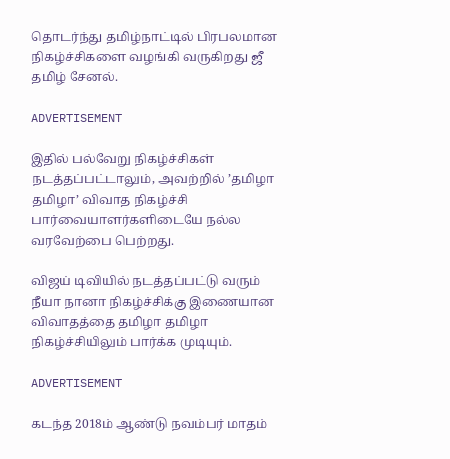தொடர்ந்து தமிழ்நாட்டில் பிரபலமான நிகழ்ச்சிகளை வழங்கி வருகிறது ஜீ தமிழ் சேனல்.

ADVERTISEMENT

இதில் பல்வேறு நிகழ்ச்சிகள் நடத்தப்பட்டாலும், அவற்றில் ’தமிழா தமிழா’ விவாத நிகழ்ச்சி பார்வையாளர்களிடையே நல்ல வரவேற்பை பெற்றது.

விஜய் டிவியில் நடத்தப்பட்டு வரும் நீயா நானா நிகழ்ச்சிக்கு இணையான விவாதத்தை தமிழா தமிழா நிகழ்ச்சியிலும் பார்க்க முடியும்.

ADVERTISEMENT

கடந்த 2018ம் ஆண்டு நவம்பர் மாதம்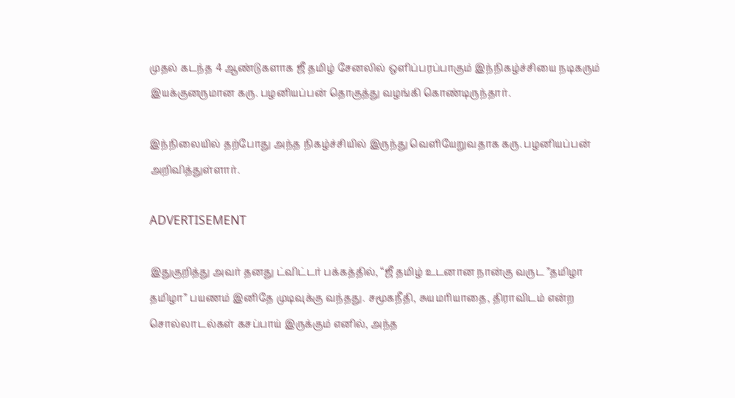முதல் கடந்த 4 ஆண்டுகளாக ஜீ தமிழ் சேனலில் ஒளிப்பரப்பாகும் இந்நிகழ்ச்சியை நடிகரும் இயக்குனருமான கரு. பழனியப்பன் தொகுத்து வழங்கி கொண்டிருந்தார்.

இந்நிலையில் தற்போது அந்த நிகழ்ச்சியில் இருந்து வெளியேறுவதாக கரு. பழனியப்பன் அறிவித்துள்ளார்.

ADVERTISEMENT

இதுகுறித்து அவர் தனது ட்விட்டர் பக்கத்தில், “ஜீ தமிழ் உடனான நான்கு வருட ”தமிழா தமிழா” பயணம் இனிதே முடிவுக்கு வந்தது. சமூகநீதி, சுயமரியாதை, திராவிடம் என்ற சொல்லாடல்கள் கசப்பாய் இருக்கும் எனில், அந்த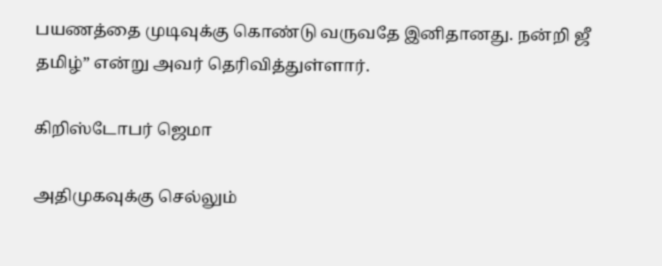பயணத்தை முடிவுக்கு கொண்டு வருவதே இனிதானது. நன்றி ஜீ தமிழ்” என்று அவர் தெரிவித்துள்ளார்.

கிறிஸ்டோபர் ஜெமா

அதிமுகவுக்கு செல்லும்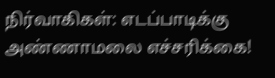நிர்வாகிகள்: எடப்பாடிக்கு அண்ணாமலை எச்சரிக்கை!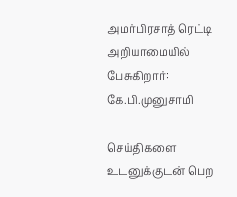அமர்பிரசாத் ரெட்டி அறியாமையில் பேசுகிறார்: கே.பி.முனுசாமி

செய்திகளை உடனுக்குடன் பெற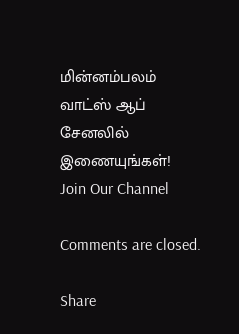மின்னம்பலம் வாட்ஸ் ஆப் சேனலில் இணையுங்கள்!
Join Our Channel

Comments are closed.

Share